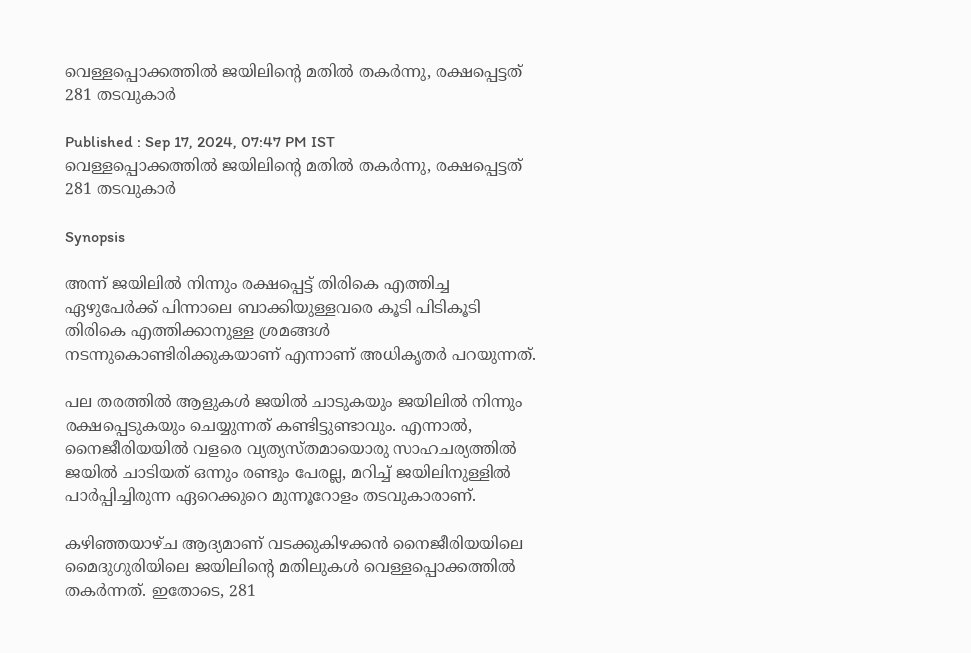വെള്ളപ്പൊക്കത്തിൽ ജയിലിന്റെ മതിൽ തകർന്നു, രക്ഷപ്പെട്ടത് 281 തടവുകാർ

Published : Sep 17, 2024, 07:47 PM IST
വെള്ളപ്പൊക്കത്തിൽ ജയിലിന്റെ മതിൽ തകർന്നു, രക്ഷപ്പെട്ടത് 281 തടവുകാർ

Synopsis

അന്ന് ജയിലിൽ നിന്നും രക്ഷപ്പെട്ട് തിരികെ എത്തിച്ച ഏഴുപേർക്ക് പിന്നാലെ ബാക്കിയുള്ളവരെ കൂടി പിടികൂടി തിരികെ എത്തിക്കാനുള്ള ശ്രമങ്ങൾ നടന്നുകൊണ്ടിരിക്കുകയാണ് എന്നാണ് അധികൃതർ പറയുന്നത്.

പല തരത്തിൽ ആളുകൾ ജയിൽ ചാടുകയും ജയിലിൽ നിന്നും രക്ഷപ്പെടുകയും ചെയ്യുന്നത് കണ്ടിട്ടുണ്ടാവും. എന്നാൽ‌, നൈജീരിയയിൽ വളരെ വ്യത്യസ്തമായൊരു സാഹചര്യത്തിൽ ജയിൽ ചാടിയത് ഒന്നും രണ്ടും പേരല്ല, മറിച്ച് ജയിലിനുള്ളിൽ പാർപ്പിച്ചിരുന്ന ഏറെക്കുറെ മുന്നൂറോളം തടവുകാരാണ്.

കഴിഞ്ഞയാഴ്ച ആദ്യമാണ് വടക്കുകിഴക്കൻ നൈജീരിയയിലെ മൈദുഗുരിയിലെ ജയിലിൻ്റെ മതിലുകൾ വെള്ളപ്പൊക്കത്തിൽ തകർന്നത്. ഇതോടെ, 281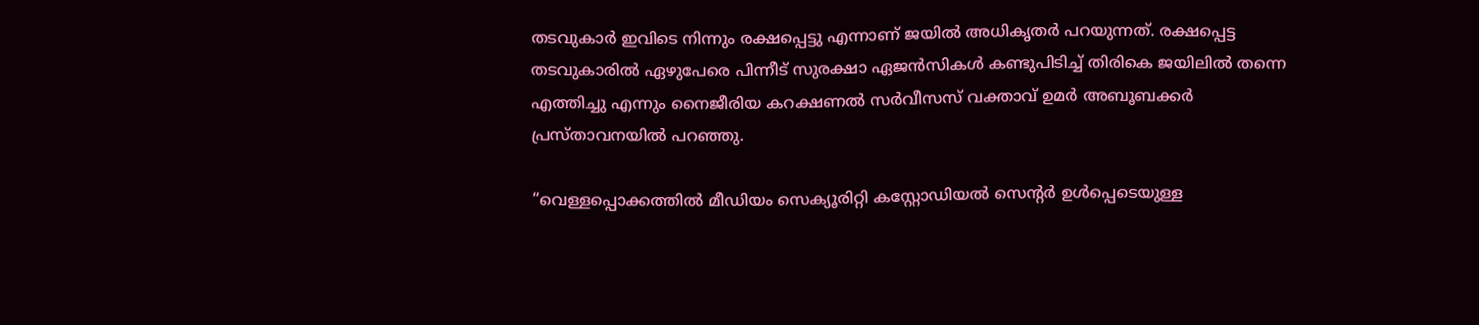തടവുകാർ ഇവിടെ നിന്നും രക്ഷപ്പെട്ടു എന്നാണ് ജയിൽ അധികൃതർ പറയുന്നത്. രക്ഷപ്പെട്ട തടവുകാരിൽ ഏഴുപേരെ പിന്നീട് സുരക്ഷാ ഏജൻസികൾ കണ്ടുപിടിച്ച് തിരികെ ജയിലിൽ തന്നെ എത്തിച്ചു എന്നും നൈജീരിയ കറക്ഷണൽ സർവീസസ് വക്താവ് ഉമർ അബൂബക്കർ പ്രസ്താവനയിൽ പറഞ്ഞു.

“വെള്ളപ്പൊക്കത്തിൽ മീഡിയം സെക്യൂരിറ്റി കസ്റ്റോഡിയൽ സെൻ്റർ ഉൾപ്പെടെയുള്ള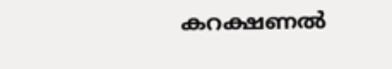കറക്ഷണൽ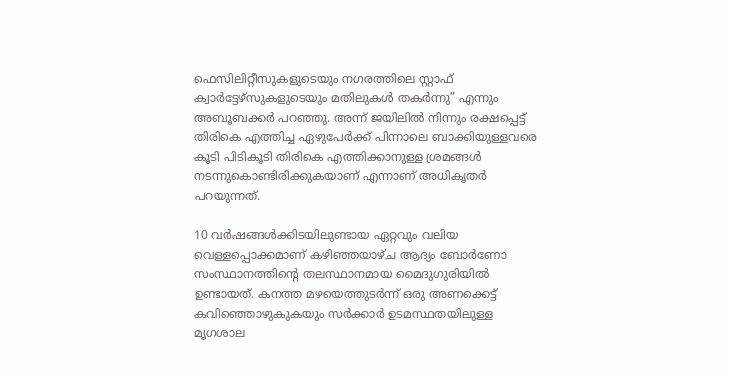ഫെസിലിറ്റീസുകളുടെയും നഗരത്തിലെ സ്റ്റാഫ് ക്വാർട്ടേഴ്സുകളുടെയും മതിലുകൾ തകർന്നു” എന്നും അബൂബക്കർ പറഞ്ഞു. അന്ന് ജയിലിൽ നിന്നും രക്ഷപ്പെട്ട് തിരികെ എത്തിച്ച ഏഴുപേർക്ക് പിന്നാലെ ബാക്കിയുള്ളവരെ കൂടി പിടികൂടി തിരികെ എത്തിക്കാനുള്ള ശ്രമങ്ങൾ നടന്നുകൊണ്ടിരിക്കുകയാണ് എന്നാണ് അധികൃതർ പറയുന്നത്.

10 വർഷങ്ങൾക്കിടയിലുണ്ടായ ഏറ്റവും വലിയ വെള്ളപ്പൊക്കമാണ് കഴിഞ്ഞയാഴ്ച ആദ്യം ബോർണോ സംസ്ഥാനത്തിൻ്റെ തലസ്ഥാനമായ മൈദുഗുരിയിൽ ഉണ്ടായത്. കനത്ത മഴയെത്തുടർന്ന് ഒരു അണക്കെട്ട് കവിഞ്ഞൊഴുകുകയും സർക്കാർ ഉടമസ്ഥതയിലുള്ള മൃഗശാല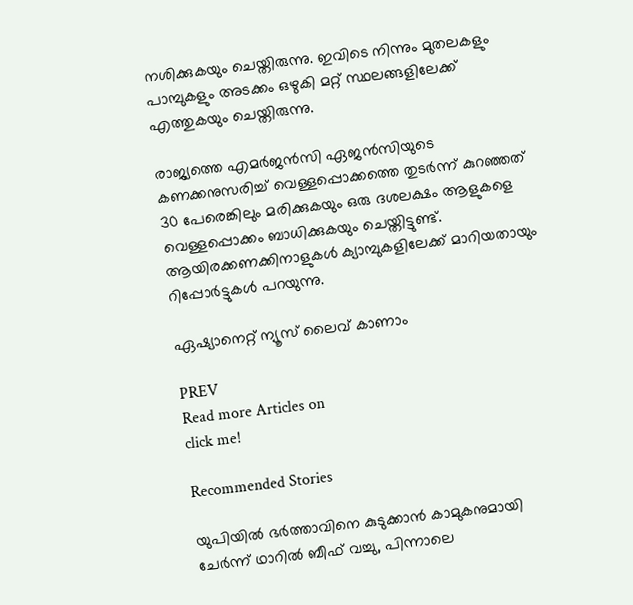നശിക്കുകയും ചെയ്തിരുന്നു. ഇവിടെ നിന്നും മുതലകളും പാമ്പുകളും അടക്കം ഒഴുകി മറ്റ് സ്ഥലങ്ങളിലേക്ക് എത്തുകയും ചെയ്തിരുന്നു.

രാജ്യത്തെ എമർജൻസി ഏജൻസിയുടെ കണക്കനുസരിച്ച് വെള്ളപ്പൊക്കത്തെ തുടർന്ന് കുറഞ്ഞത് 30 പേരെങ്കിലും മരിക്കുകയും ഒരു ദശലക്ഷം ആളുകളെ വെള്ളപ്പൊക്കം ബാധിക്കുകയും ചെയ്തിട്ടുണ്ട്. ആയിരക്കണക്കിനാളുകൾ ക്യാമ്പുകളിലേക്ക് മാറിയതായും റിപ്പോർട്ടുകൾ പറയുന്നു.

ഏഷ്യാനെറ്റ് ന്യൂസ് ലൈവ് കാണാം

PREV
Read more Articles on
click me!

Recommended Stories

യുപിയിൽ ഭർത്താവിനെ കുടുക്കാൻ കാമുകനുമായി ചേർന്ന് ഥാറിൽ ബീഫ് വച്ചു, പിന്നാലെ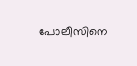പോലീസിനെ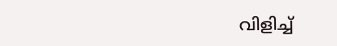വിളിച്ച്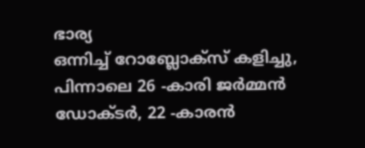ഭാര്യ
ഒന്നിച്ച് റോബ്ലോക്സ് കളിച്ചു, പിന്നാലെ 26 -കാരി ജർമ്മൻ ഡോക്ടർ, 22 -കാരൻ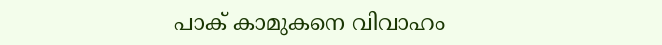പാക് കാമുകനെ വിവാഹം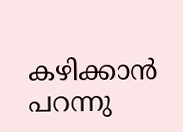കഴിക്കാൻ പറന്നു